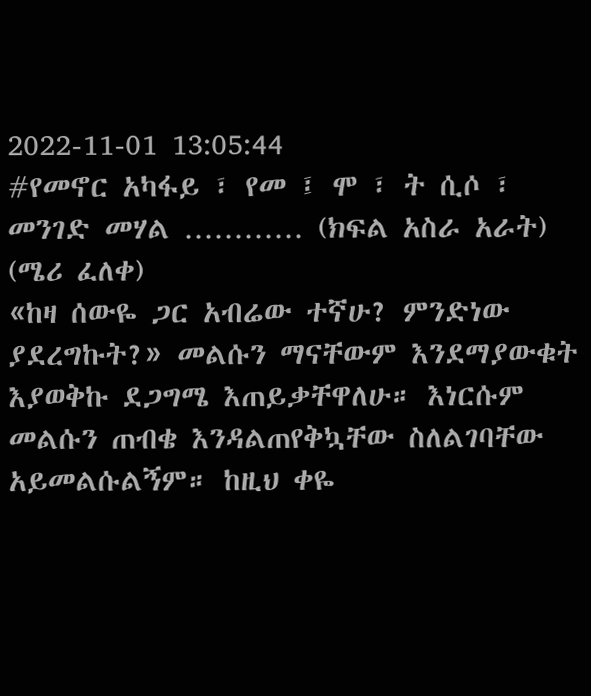2022-11-01 13:05:44
#የመኖር አካፋይ ፣ የመ ፤ ሞ ፣ ት ሲሶ ፣ መንገድ መሃል ………… (ክፍል አስራ አራት)
(ሜሪ ፈለቀ)
«ከዛ ሰውዬ ጋር አብሬው ተኛሁ? ምንድነው ያደረግኩት?» መልሱን ማናቸውም እንደማያውቁት እያወቅኩ ደጋግሜ እጠይቃቸዋለሁ። እነርሱም መልሱን ጠብቄ እንዳልጠየቅኳቸው ስለልገባቸው አይመልሱልኝም። ከዚህ ቀዬ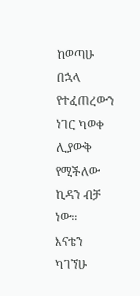ከወጣሁ በኋላ የተፈጠረውን ነገር ካወቀ ሊያውቅ የሚችለው ኪዳን ብቻ ነው።
እናቴን ካገኘሁ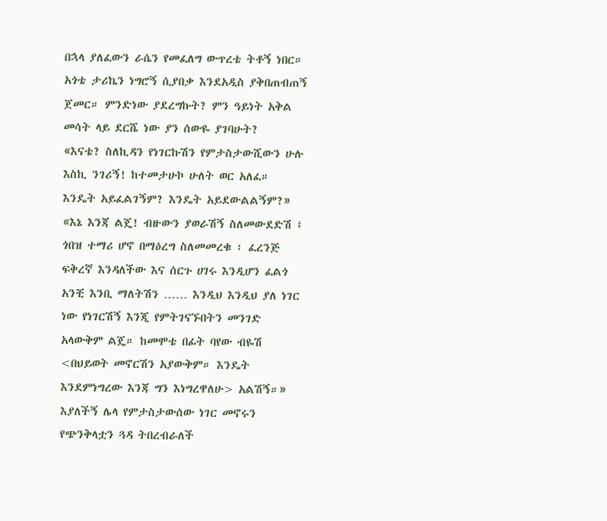በኋላ ያለፈውን ራሴን የመፈለግ ውጥረቴ ትቶኝ ነበር። አጎቴ ታሪኬን ነግሮኝ ሲያበቃ እንደአዲስ ያቅበጠብጠኝ ጀመር። ምንድነው ያደረግኩት? ምን ዓይነት አቅል መሳት ላይ ደርሼ ነው ያን ሰውዬ ያገባሁት?
«እናቴ? ስለኪዳን የነገርኩሽን የምታስታውሺውን ሁሉ እስኪ ንገሪኝ! ከተመታሁኮ ሁለት ወር አለፈ። እንዴት አይፈልገኝም? እንዴት አይደውልልኝም?»
«እኔ እንጃ ልጄ! ብዙውን ያወራሽኝ ስለመውደድሽ ፤ ጎበዝ ተማሪ ሆኖ በማዕረግ ስለመመረቁ ፣ ፈረንጅ ፍቅረኛ እንዳለችው እና ሰርጉ ሀገሩ እንዲሆን ፈልጎ አንቺ እንቢ ማለትሽን …… እንዲህ እንዲህ ያለ ነገር ነው የነገርሽኝ እንጂ የምትገናኙበትን መንገድ አላውቅም ልጄ። ከመሞቴ በፊት ባየው ብዬሽ <በህይወት መኖርሽን አያውቅም። እንዴት እንደምነግረው እንጃ ግን እነግረዋለሁ> አልሽኝ።» እያለችኝ ሌላ የምታስታውሰው ነገር መኖሩን የጭንቅላቷን ጓዳ ትበረብራለች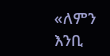«ለምን እንቢ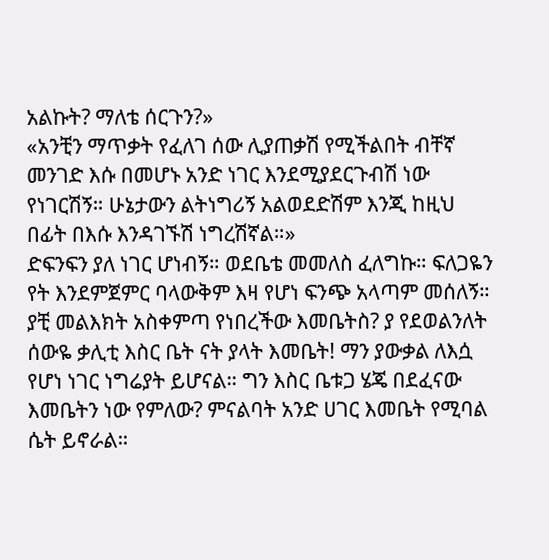አልኩት? ማለቴ ሰርጉን?»
«አንቺን ማጥቃት የፈለገ ሰው ሊያጠቃሽ የሚችልበት ብቸኛ መንገድ እሱ በመሆኑ አንድ ነገር እንደሚያደርጉብሽ ነው የነገርሽኝ። ሁኔታውን ልትነግሪኝ አልወደድሽም እንጂ ከዚህ በፊት በእሱ እንዳገኙሽ ነግረሽኛል።»
ድፍንፍን ያለ ነገር ሆነብኝ። ወደቤቴ መመለስ ፈለግኩ። ፍለጋዬን የት እንደምጀምር ባላውቅም እዛ የሆነ ፍንጭ አላጣም መሰለኝ። ያቺ መልእክት አስቀምጣ የነበረችው እመቤትስ? ያ የደወልንለት ሰውዬ ቃሊቲ እስር ቤት ናት ያላት እመቤት! ማን ያውቃል ለእሷ የሆነ ነገር ነግሬያት ይሆናል። ግን እስር ቤቱጋ ሄጄ በደፈናው እመቤትን ነው የምለው? ምናልባት አንድ ሀገር እመቤት የሚባል ሴት ይኖራል።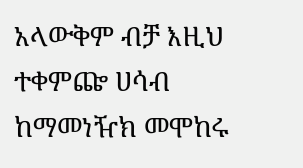አላውቅም ብቻ እዚህ ተቀምጬ ሀሳብ ከማመነዥክ መሞከሩ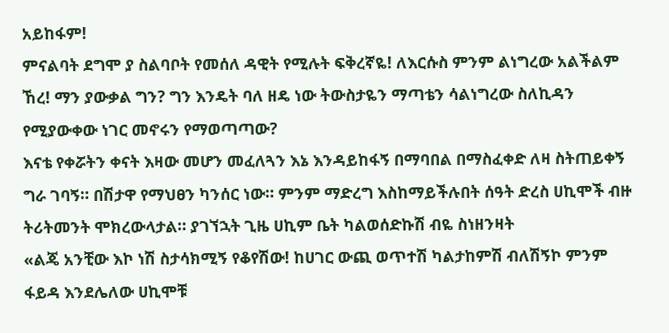አይከፋም!
ምናልባት ደግሞ ያ ስልባቦት የመሰለ ዳዊት የሚሉት ፍቅረኛዬ! ለእርሱስ ምንም ልነግረው አልችልም ኸረ! ማን ያውቃል ግን? ግን እንዴት ባለ ዘዴ ነው ትውስታዬን ማጣቴን ሳልነግረው ስለኪዳን የሚያውቀው ነገር መኖሩን የማወጣጣው?
እናቴ የቀሯትን ቀናት እዛው መሆን መፈለጓን እኔ እንዳይከፋኝ በማባበል በማስፈቀድ ለዛ ስትጠይቀኝ ግራ ገባኝ። በሽታዋ የማህፀን ካንሰር ነው። ምንም ማድረግ እስከማይችሉበት ሰዓት ድረስ ሀኪሞች ብዙ ትሪትመንት ሞክረውላታል። ያገኘኋት ጊዜ ሀኪም ቤት ካልወሰድኩሽ ብዬ ስነዘንዛት
«ልጄ አንቺው እኮ ነሽ ስታሳክሚኝ የቆየሽው! ከሀገር ውጪ ወጥተሽ ካልታከምሽ ብለሽኝኮ ምንም ፋይዳ እንደሌለው ሀኪሞቹ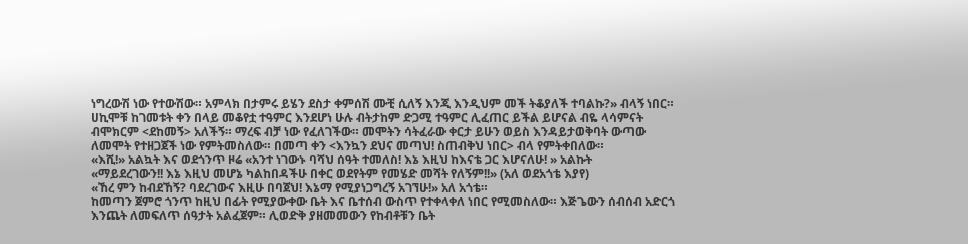ነግረውሽ ነው የተውሽው። አምላክ በታምሩ ይሄን ደስታ ቀምሰሽ ሙቺ ሲለኝ እንጂ እንዲህም መች ትቆያለች ተባልኩ?» ብላኝ ነበር። ሀኪሞቹ ከገመቱት ቀን በላይ መቆየቷ ተዓምር እንደሆነ ሁሉ ብትታከም ድጋሚ ተዓምር ሊፈጠር ይችል ይሆናል ብዬ ላሳምናት ብሞክርም <ደከመኝ> አለችኝ። ማረፍ ብቻ ነው የፈለገችው። መሞትን ሳትፈራው ቀርታ ይሁን ወይስ እንዳይታወቅባት ውጣው ለመሞት የተዘጋጀች ነው የምትመስለው። በመጣ ቀን <እንኳን ደህና መጣህ! ስጠብቅህ ነበር> ብላ የምትቀበለው።
«እሺ!» አልኳት እና ወደጎንጥ ዞሬ «አንተ ነገውኑ ባሻህ ሰዓት ተመለስ! እኔ እዚህ ከእናቴ ጋር እሆናለሁ! » አልኩት
«ማይደረገውን!! እኔ እዚህ መሆኔ ካልከበዳችሁ በቀር ወደየትም የመሄድ መሻት የለኝም!!» (አለ ወደአጎቴ እያየ)
«ኸረ ምን ከብደኸኝ? ባደረገውና እዚሁ በባጀህ! እኔማ የሚያነጋግረኝ አገኘሁ!» አለ አጎቴ።
ከመጣን ጀምሮ ጎንጥ ከዚህ በፊት የሚያውቀው ቤት እና ቤተሰብ ውስጥ የተቀላቀለ ነበር የሚመስለው። እጅጌውን ሰብሰብ አድርጎ እንጨት ለመፍለጥ ሰዓታት አልፈጀም። ሊወድቅ ያዘመመውን የከብቶቹን ቤት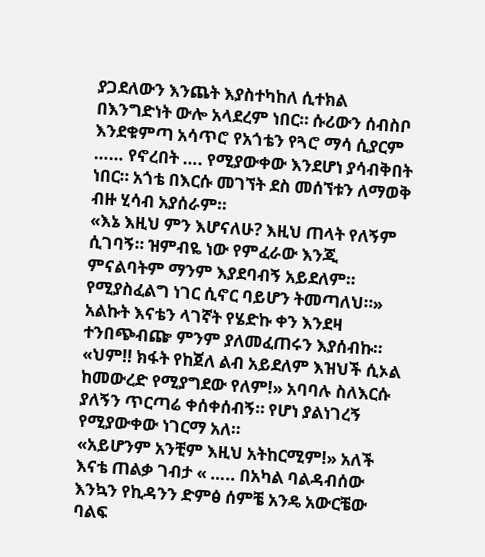ያጋደለውን እንጨት እያስተካከለ ሲተክል በእንግድነት ውሎ አላደረም ነበር። ሱሪውን ሰብስቦ እንደቁምጣ አሳጥሮ የአጎቴን የጓሮ ማሳ ሲያርም …… የኖረበት …. የሚያውቀው እንደሆነ ያሳብቅበት ነበር። አጎቴ በእርሱ መገኘት ደስ መሰኘቱን ለማወቅ ብዙ ሂሳብ አያሰራም።
«እኔ እዚህ ምን እሆናለሁ? እዚህ ጠላት የለኝም ሲገባኝ። ዝምብዬ ነው የምፈራው እንጂ ምናልባትም ማንም እያደባብኝ አይደለም። የሚያስፈልግ ነገር ሲኖር ባይሆን ትመጣለህ።» አልኩት እናቴን ላገኛት የሄድኩ ቀን እንደዛ ተንበጭብጬ ምንም ያለመፈጠሩን እያሰብኩ።
«ህም!! ክፋት የከጀለ ልብ አይደለም እዝህች ሲኦል ከመውረድ የሚያግደው የለም!» አባባሉ ስለእርሱ ያለኝን ጥርጣሬ ቀሰቀሰብኝ። የሆነ ያልነገረኝ የሚያውቀው ነገርማ አለ።
«አይሆንም አንቺም እዚህ አትከርሚም!» አለች እናቴ ጠልቃ ገብታ « ….. በአካል ባልዳብሰው እንኳን የኪዳንን ድምፅ ሰምቼ አንዴ አውርቼው ባልፍ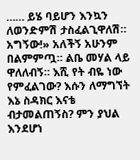…… ይሄ ባይሆን እንኳን ለወንድምሽ ታስፈልጊዋለሽ። አግኝው!» አለችኝ አሁንም በልምምጧ። ልቤ መሃል ላይ ዋለለብኝ። እሺ የት ብዬ ነው የምፈልገው? እሱን ለማግኘት እኔ ስዳክር እናቴ ብታመልጠኝስ? ምን ያህል እንደሆነ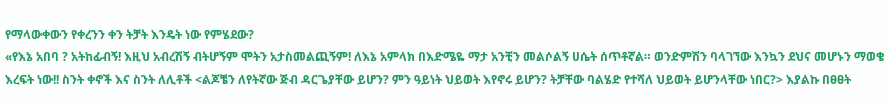የማላውቀውን የቀረንን ቀን ትቻት እንዴት ነው የምሄደው?
«የእኔ አበባ ? አትከፊብኝ! እዚህ አብረሽኝ ብትሆኝም ሞትን አታስመልጪኝም! ለእኔ አምላክ በእድሜዬ ማታ አንቺን መልሶልኝ ሀሴት ሰጥቶኛል። ወንድምሽን ባላገኘው እንኳን ደህና መሆኑን ማወቄ እረፍት ነው!! ስንት ቀኖች እና ስንት ለሊቶች <ልጆቼን ለየትኛው ጅብ ዳርጌያቸው ይሆን? ምን ዓይነት ህይወት እየኖሩ ይሆን? ትቻቸው ባልሄድ የተሻለ ህይወት ይሆንላቸው ነበር?> እያልኩ በፀፀት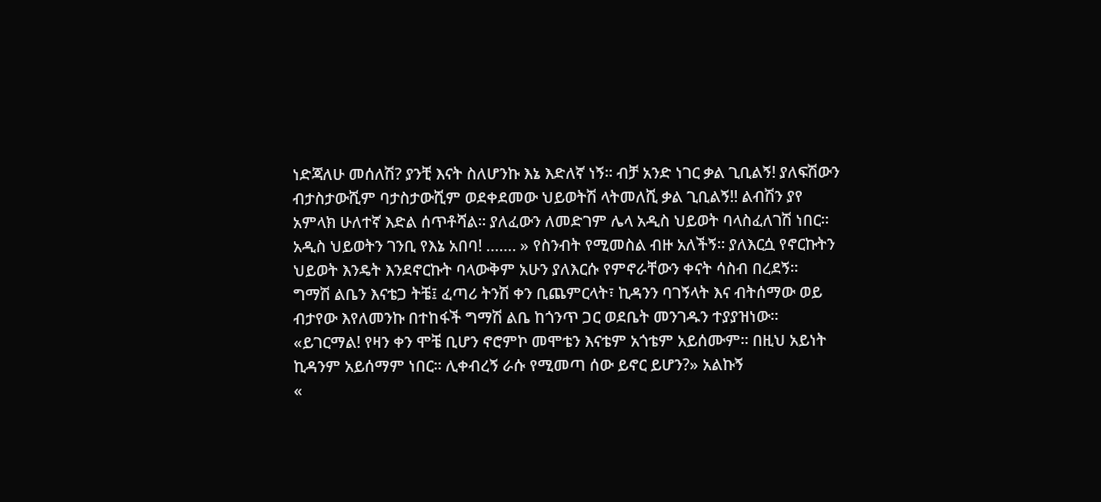ነድጃለሁ መሰለሽ? ያንቺ እናት ስለሆንኩ እኔ እድለኛ ነኝ። ብቻ አንድ ነገር ቃል ጊቢልኝ! ያለፍሽውን ብታስታውሺም ባታስታውሺም ወደቀደመው ህይወትሽ ላትመለሺ ቃል ጊቢልኝ!! ልብሽን ያየ አምላክ ሁለተኛ እድል ሰጥቶሻል። ያለፈውን ለመድገም ሌላ አዲስ ህይወት ባላስፈለገሽ ነበር። አዲስ ህይወትን ገንቢ የእኔ አበባ! ……. » የስንብት የሚመስል ብዙ አለችኝ። ያለእርሷ የኖርኩትን ህይወት እንዴት እንደኖርኩት ባላውቅም አሁን ያለእርሱ የምኖራቸውን ቀናት ሳስብ በረደኝ።
ግማሽ ልቤን እናቴጋ ትቼ፤ ፈጣሪ ትንሽ ቀን ቢጨምርላት፣ ኪዳንን ባገኝላት እና ብትሰማው ወይ ብታየው እየለመንኩ በተከፋች ግማሽ ልቤ ከጎንጥ ጋር ወደቤት መንገዱን ተያያዝነው።
«ይገርማል! የዛን ቀን ሞቼ ቢሆን ኖሮምኮ መሞቴን እናቴም አጎቴም አይሰሙም። በዚህ አይነት ኪዳንም አይሰማም ነበር። ሊቀብረኝ ራሱ የሚመጣ ሰው ይኖር ይሆን?» አልኩኝ
«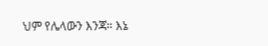ህም የሌላውን እንጃ። እኔ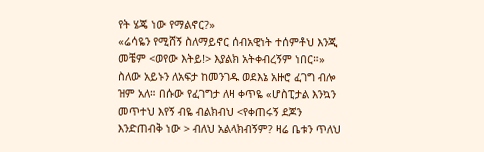የት ሄጄ ነው የማልኖር?»
«ሬሳዬን የሚሸኝ ስለማይኖር ሰብአዊነት ተሰምቶህ እንጂ መቼም <ወየው እትይ!> እያልክ አትቀብረኝም ነበር።» ስለው አይኑን ለአፍታ ከመንገዱ ወደእኔ አዙሮ ፈገግ ብሎ ዝም አለ። በሱው የፈገግታ ለዛ ቀጥዬ «ሆስፒታል እንኳን መጥተህ እየኝ ብዬ ብልክብህ <የቀጠሩኝ ደጆን እንድጠብቅ ነው > ብለህ አልላክብኝም? ዛሬ ቤቱን ጥለህ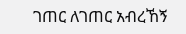ገጠር ለገጠር አብረኸኝ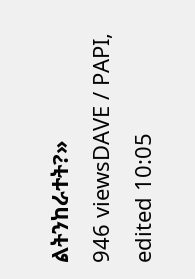ልትንከራተት?»
946 viewsDAVE / PAPI, edited 10:05